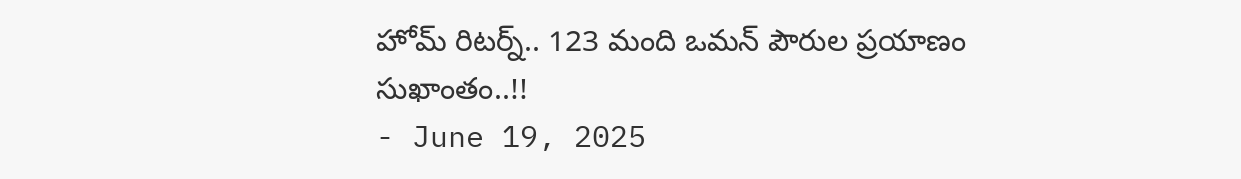హోమ్ రిటర్న్.. 123 మంది ఒమన్ పౌరుల ప్రయాణం సుఖాంతం..!!
- June 19, 2025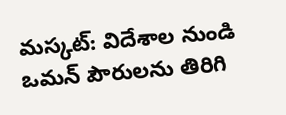మస్కట్: విదేశాల నుండి ఒమన్ పౌరులను తిరిగి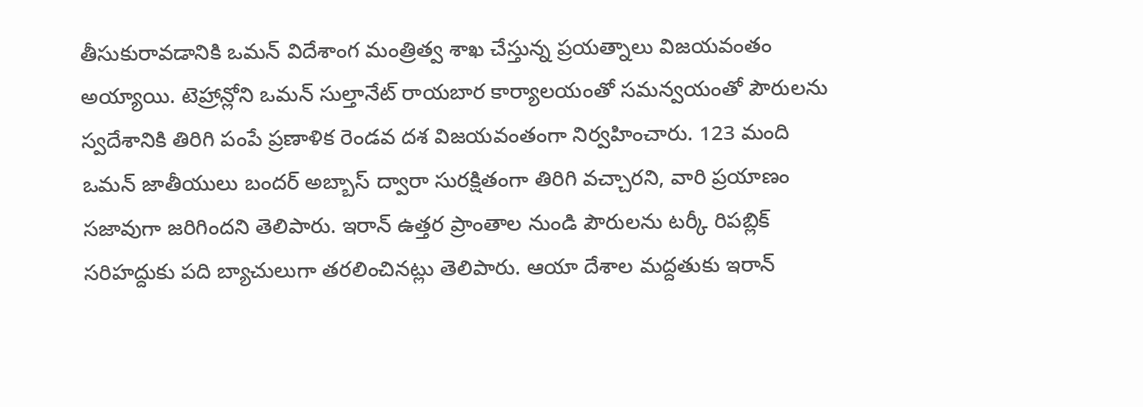తీసుకురావడానికి ఒమన్ విదేశాంగ మంత్రిత్వ శాఖ చేస్తున్న ప్రయత్నాలు విజయవంతం అయ్యాయి. టెహ్రాన్లోని ఒమన్ సుల్తానేట్ రాయబార కార్యాలయంతో సమన్వయంతో పౌరులను స్వదేశానికి తిరిగి పంపే ప్రణాళిక రెండవ దశ విజయవంతంగా నిర్వహించారు. 123 మంది ఒమన్ జాతీయులు బందర్ అబ్బాస్ ద్వారా సురక్షితంగా తిరిగి వచ్చారని, వారి ప్రయాణం సజావుగా జరిగిందని తెలిపారు. ఇరాన్ ఉత్తర ప్రాంతాల నుండి పౌరులను టర్కీ రిపబ్లిక్ సరిహద్దుకు పది బ్యాచులుగా తరలించినట్లు తెలిపారు. ఆయా దేశాల మద్దతుకు ఇరాన్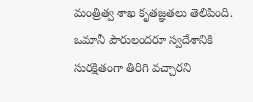మంత్రిత్వ శాఖ కృతజ్ఞతలు తెలిపింది. ఒమానీ పౌరులందరూ స్వదేశానికి సురక్షితంగా తిరిగి వచ్చారని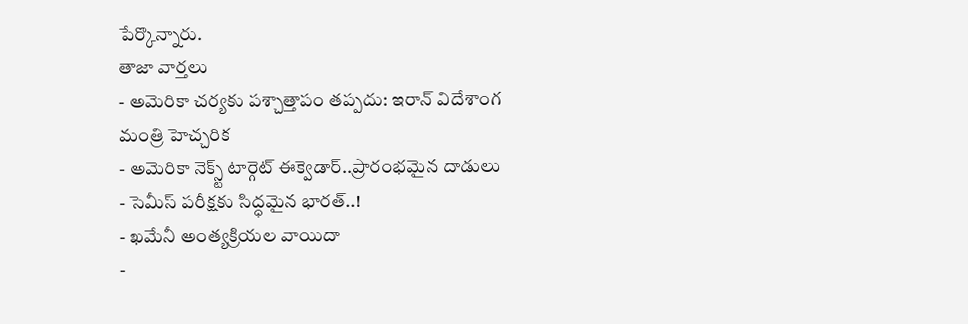పేర్కొన్నారు.
తాజా వార్తలు
- అమెరికా చర్యకు పశ్చాత్తాపం తప్పదు: ఇరాన్ విదేశాంగ మంత్రి హెచ్చరిక
- అమెరికా నెక్స్ట్ టార్గెట్ ఈక్వెడార్..ప్రారంభమైన దాడులు
- సెమీస్ పరీక్షకు సిద్ధమైన భారత్..!
- ఖమేనీ అంత్యక్రియల వాయిదా
-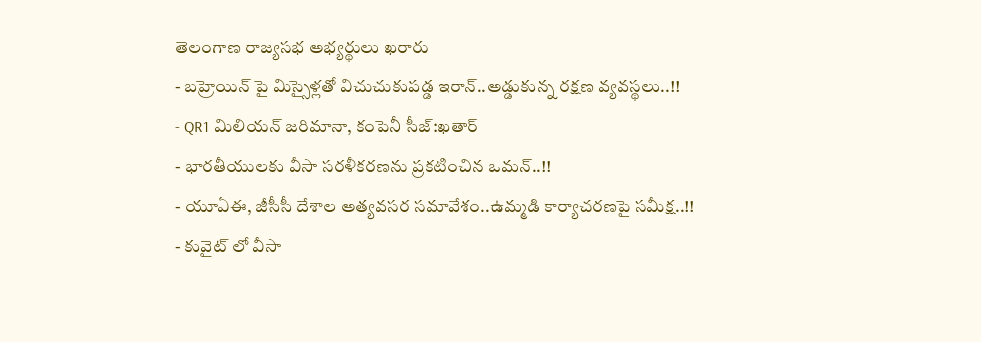తెలంగాణ రాజ్యసభ అభ్యర్థులు ఖరారు
- బహ్రెయిన్ పై మిస్సైళ్లతో విచుచుకుపడ్డ ఇరాన్..అడ్డుకున్న రక్షణ వ్యవస్థలు..!!
- QR1 మిలియన్ జరిమానా, కంపెనీ సీజ్:ఖతార్
- భారతీయులకు వీసా సరళీకరణను ప్రకటించిన ఒమన్..!!
- యూఏఈ, జీసీసీ దేశాల అత్యవసర సమావేశం..ఉమ్మడి కార్యాచరణపై సమీక్ష..!!
- కువైట్ లో వీసా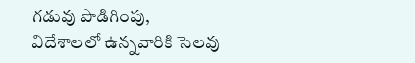గడువు పొడిగింపు, విదేశాలలో ఉన్నవారికి సెలవు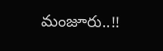మంజూరు..!!